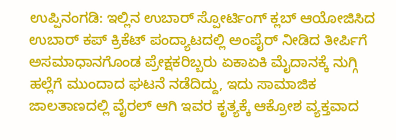ಉಪ್ಪಿನಂಗಡಿ: ಇಲ್ಲಿನ ಉಬಾರ್ ಸ್ಪೋರ್ಟಿಂಗ್ ಕ್ಲಬ್ ಆಯೋಜಿಸಿದ ಉಬಾರ್ ಕಪ್ ಕ್ರಿಕೆಟ್ ಪಂದ್ಯಾಟದಲ್ಲಿ ಅಂಪೈರ್ ನೀಡಿದ ತೀರ್ಪಿಗೆ ಅಸಮಾಧಾನಗೊಂಡ ಪ್ರೇಕ್ಷಕರಿಬ್ಬರು ಏಕಾಏಕಿ ಮೈದಾನಕ್ಕೆ ನುಗ್ಗಿ ಹಲ್ಲೆಗೆ ಮುಂದಾದ ಘಟನೆ ನಡೆದಿದ್ದು, ಇದು ಸಾಮಾಜಿಕ ಜಾಲತಾಣದಲ್ಲಿ ವೈರಲ್ ಆಗಿ ಇವರ ಕೃತ್ಯಕ್ಕೆ ಆಕ್ರೋಶ ವ್ಯಕ್ತವಾದ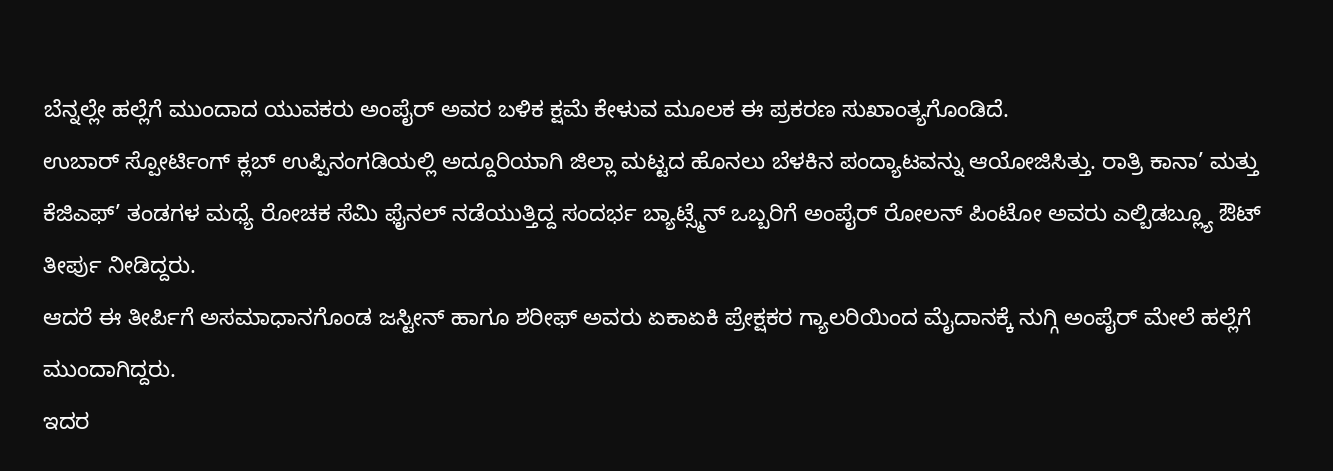ಬೆನ್ನಲ್ಲೇ ಹಲ್ಲೆಗೆ ಮುಂದಾದ ಯುವಕರು ಅಂಪೈರ್ ಅವರ ಬಳಿಕ ಕ್ಷಮೆ ಕೇಳುವ ಮೂಲಕ ಈ ಪ್ರಕರಣ ಸುಖಾಂತ್ಯಗೊಂಡಿದೆ.
ಉಬಾರ್ ಸ್ಪೋರ್ಟಿಂಗ್ ಕ್ಲಬ್ ಉಪ್ಪಿನಂಗಡಿಯಲ್ಲಿ ಅದ್ದೂರಿಯಾಗಿ ಜಿಲ್ಲಾ ಮಟ್ಟದ ಹೊನಲು ಬೆಳಕಿನ ಪಂದ್ಯಾಟವನ್ನು ಆಯೋಜಿಸಿತ್ತು. ರಾತ್ರಿ ಕಾನಾ’ ಮತ್ತು ಕೆಜಿಎಫ್’ ತಂಡಗಳ ಮಧ್ಯೆ ರೋಚಕ ಸೆಮಿ ಫೈನಲ್ ನಡೆಯುತ್ತಿದ್ದ ಸಂದರ್ಭ ಬ್ಯಾಟ್ಸ್ಮೆನ್ ಒಬ್ಬರಿಗೆ ಅಂಪೈರ್ ರೋಲನ್ ಪಿಂಟೋ ಅವರು ಎಲ್ಬಿಡಬ್ಲ್ಯೂ ಔಟ್ ತೀರ್ಪು ನೀಡಿದ್ದರು.
ಆದರೆ ಈ ತೀರ್ಪಿಗೆ ಅಸಮಾಧಾನಗೊಂಡ ಜಸ್ಟೀನ್ ಹಾಗೂ ಶರೀಫ್ ಅವರು ಏಕಾಏಕಿ ಪ್ರೇಕ್ಷಕರ ಗ್ಯಾಲರಿಯಿಂದ ಮೈದಾನಕ್ಕೆ ನುಗ್ಗಿ ಅಂಪೈರ್ ಮೇಲೆ ಹಲ್ಲೆಗೆ ಮುಂದಾಗಿದ್ದರು.
ಇದರ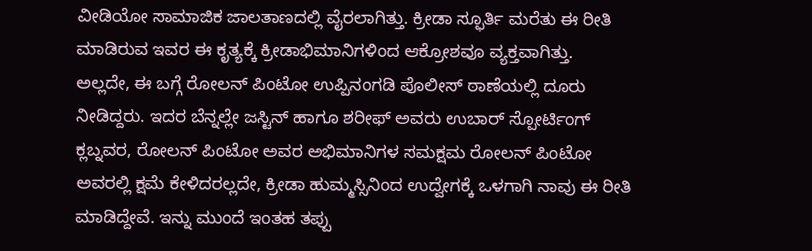ವೀಡಿಯೋ ಸಾಮಾಜಿಕ ಜಾಲತಾಣದಲ್ಲಿ ವೈರಲಾಗಿತ್ತು. ಕ್ರೀಡಾ ಸ್ಫೂರ್ತಿ ಮರೆತು ಈ ರೀತಿ ಮಾಡಿರುವ ಇವರ ಈ ಕೃತ್ಯಕ್ಕೆ ಕ್ರೀಡಾಭಿಮಾನಿಗಳಿಂದ ಆಕ್ರೋಶವೂ ವ್ಯಕ್ತವಾಗಿತ್ತು.
ಅಲ್ಲದೇ, ಈ ಬಗ್ಗೆ ರೋಲನ್ ಪಿಂಟೋ ಉಪ್ಪಿನಂಗಡಿ ಪೊಲೀಸ್ ಠಾಣೆಯಲ್ಲಿ ದೂರು ನೀಡಿದ್ದರು. ಇದರ ಬೆನ್ನಲ್ಲೇ ಜಸ್ಟಿನ್ ಹಾಗೂ ಶರೀಫ್ ಅವರು ಉಬಾರ್ ಸ್ಪೋರ್ಟಿಂಗ್ ಕ್ಲಬ್ನವರ, ರೋಲನ್ ಪಿಂಟೋ ಅವರ ಅಭಿಮಾನಿಗಳ ಸಮಕ್ಷಮ ರೋಲನ್ ಪಿಂಟೋ ಅವರಲ್ಲಿ ಕ್ಷಮೆ ಕೇಳಿದರಲ್ಲದೇ, ಕ್ರೀಡಾ ಹುಮ್ಮಸ್ಸಿನಿಂದ ಉದ್ವೇಗಕ್ಕೆ ಒಳಗಾಗಿ ನಾವು ಈ ರೀತಿ ಮಾಡಿದ್ದೇವೆ. ಇನ್ನು ಮುಂದೆ ಇಂತಹ ತಪ್ಪು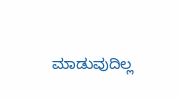ಮಾಡುವುದಿಲ್ಲ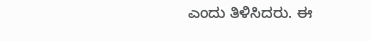ಎಂದು ತಿಳಿಸಿದರು. ಈ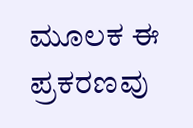ಮೂಲಕ ಈ ಪ್ರಕರಣವು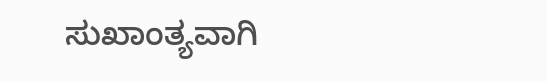ಸುಖಾಂತ್ಯವಾಗಿ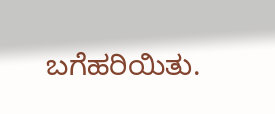ಬಗೆಹರಿಯಿತು.